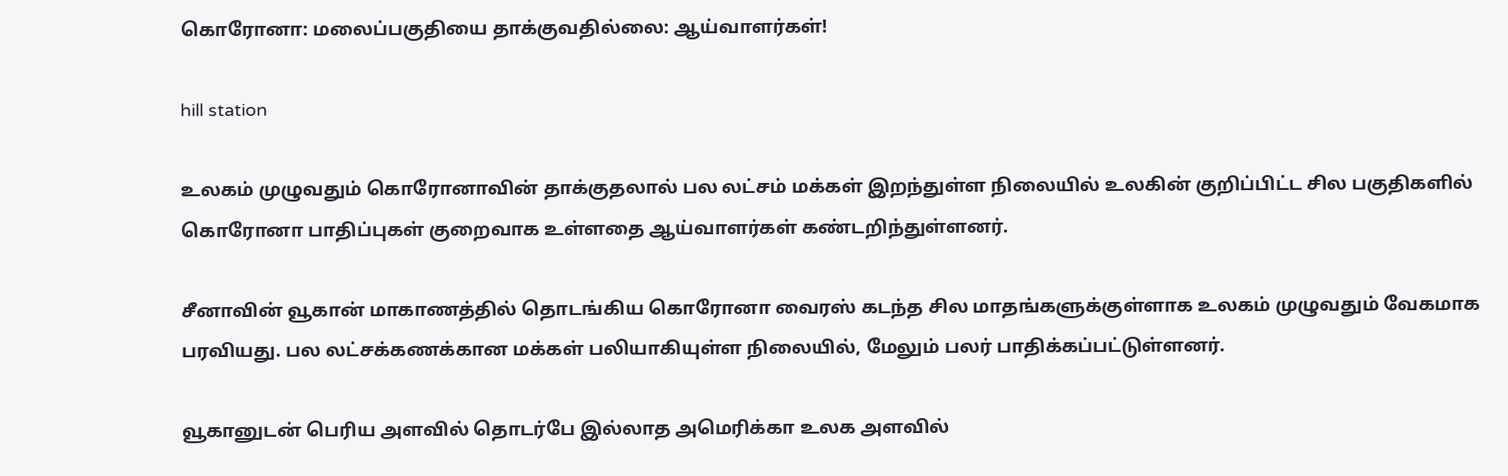கொரோனா: மலைப்பகுதியை தாக்குவதில்லை: ஆய்வாளர்கள்!

hill station

உலகம் முழுவதும் கொரோனாவின் தாக்குதலால் பல லட்சம் மக்கள் இறந்துள்ள நிலையில் உலகின் குறிப்பிட்ட சில பகுதிகளில் கொரோனா பாதிப்புகள் குறைவாக உள்ளதை ஆய்வாளர்கள் கண்டறிந்துள்ளனர்.

சீனாவின் வூகான் மாகாணத்தில் தொடங்கிய கொரோனா வைரஸ் கடந்த சில மாதங்களுக்குள்ளாக உலகம் முழுவதும் வேகமாக பரவியது. பல லட்சக்கணக்கான மக்கள் பலியாகியுள்ள நிலையில், மேலும் பலர் பாதிக்கப்பட்டுள்ளனர்.

வூகானுடன் பெரிய அளவில் தொடர்பே இல்லாத அமெரிக்கா உலக அளவில்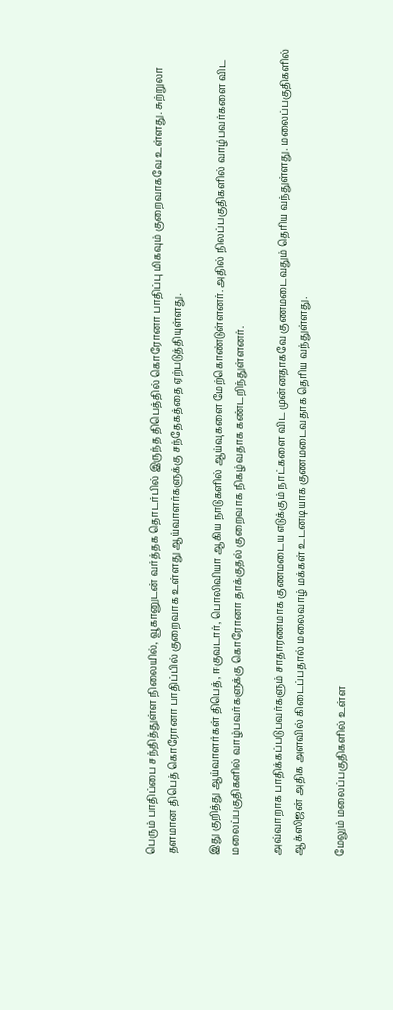பெரும் பாதிப்பை சந்தித்துள்ள நிலையில், வூகானுடன் வர்த்தக தொடர்பில் இருந்த திபெத்தில் கொரோனா பாதிப்பு மிகவும் குறைவாகவே உள்ளது. சுற்றுலா தளமான திபெத் கொரோனா பாதிப்பில் குறைவாக உள்ளது ஆய்வாளர்களுக்கு சந்தேகத்தை ஏற்படுத்தியுள்ளது.

இது குறித்து ஆய்வாளர்கள் திபெத், ஈகுவடார், பொலிவியா ஆகிய நாடுகளில் ஆய்வுகளை மேற்கொண்டுள்ளனர். அதில் நிலப்பகுதிகளில் வாழ்பவர்களை விட மலைப்பகுதிகளில் வாழ்பவர்களுக்கு கொரோனா தாக்குதல் குறைவாக நிகழ்வதாக கண்டறிந்துள்ளனர்.

அவ்வாறாக பாதிக்கப்படுபவர்களும் சாதாரணமாக குணமடைய எடுக்கும் நாட்களை விட முன்னதாகவே குணமடைவதும் தெரிய வந்துள்ளது. மலைப்பகுதிகளில் ஆக்ஸிஜன் அதிக அளவில் கிடைப்பதால் மலைவாழ் மக்கள் உடனடியாக குணமடைவதாக தெரிய வந்துள்ளது.

மேலும் மலைப்பகுதிகளில் உள்ள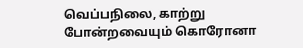வெப்பநிலை, காற்று போன்றவையும் கொரோனா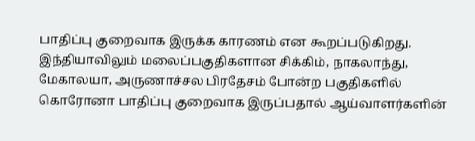பாதிப்பு குறைவாக இருக்க காரணம் என கூறப்படுகிறது. இந்தியாவிலும் மலைப்பகுதிகளான சிக்கிம், நாகலாந்து, மேகாலயா, அருணாச்சல பிரதேசம் போன்ற பகுதிகளில் கொரோனா பாதிப்பு குறைவாக இருப்பதால் ஆய்வாளர்களின்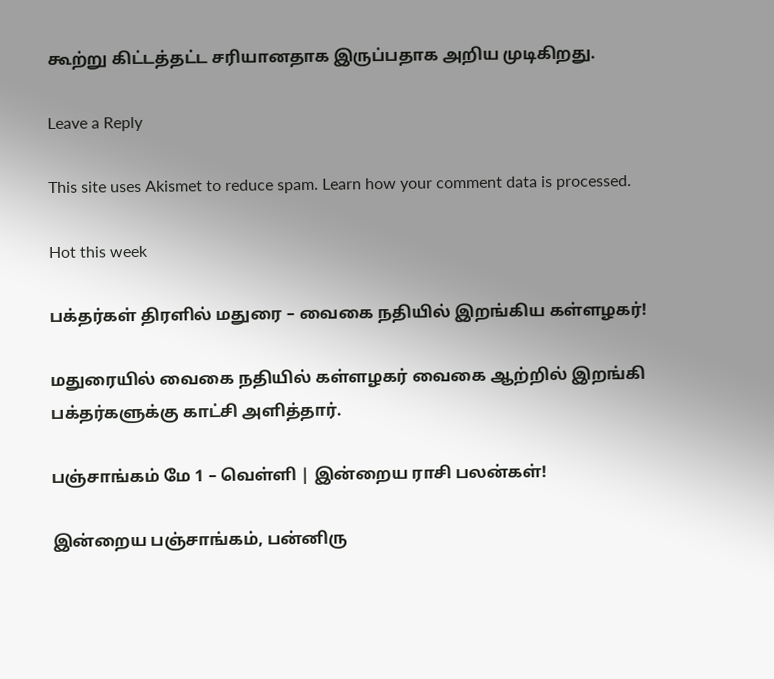கூற்று கிட்டத்தட்ட சரியானதாக இருப்பதாக அறிய முடிகிறது.

Leave a Reply

This site uses Akismet to reduce spam. Learn how your comment data is processed.

Hot this week

பக்தர்கள் திரளில் மதுரை – வைகை நதியில் இறங்கிய கள்ளழகர்!

மதுரையில் வைகை நதியில் கள்ளழகர் வைகை ஆற்றில் இறங்கி பக்தர்களுக்கு காட்சி அளித்தார்.

பஞ்சாங்கம் மே 1 – வெள்ளி | இன்றைய ராசி பலன்கள்!

இன்றைய பஞ்சாங்கம், பன்னிரு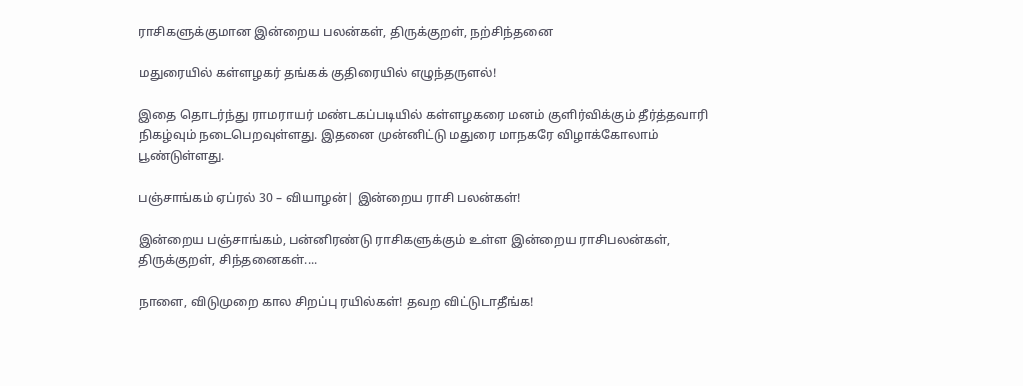ராசிகளுக்குமான இன்றைய பலன்கள், திருக்குறள், நற்சிந்தனை

மதுரையில் கள்ளழகர் தங்கக் குதிரையில் எழுந்தருளல்!

இதை தொடர்ந்து ராமராயர் மண்டகப்படியில் கள்ளழகரை மனம் குளிர்விக்கும் தீர்த்தவாரி நிகழ்வும் நடைபெறவுள்ளது. இதனை முன்னிட்டு மதுரை மாநகரே விழாக்கோலாம் பூண்டுள்ளது.

பஞ்சாங்கம் ஏப்ரல் 30 – வியாழன்| இன்றைய ராசி பலன்கள்!

இன்றைய பஞ்சாங்கம், பன்னிரண்டு ராசிகளுக்கும் உள்ள இன்றைய ராசிபலன்கள், திருக்குறள், சிந்தனைகள்....

நாளை, விடுமுறை கால சிறப்பு ரயில்கள்! தவற விட்டுடாதீங்க!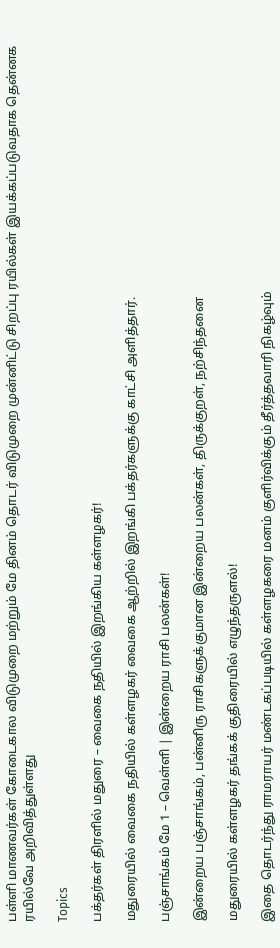பள்ளி மாணவர்கள் கோடைகால விடுமுறை மற்றும் மே தினம் தொடர் விடுமுறை முன்னிட்டு சிறப்பு ரயில்கள் இயக்கப்படுவதாக தென்னக ரயில்வே அறிவித்துள்ளது

Topics

பக்தர்கள் திரளில் மதுரை – வைகை நதியில் இறங்கிய கள்ளழகர்!

மதுரையில் வைகை நதியில் கள்ளழகர் வைகை ஆற்றில் இறங்கி பக்தர்களுக்கு காட்சி அளித்தார்.

பஞ்சாங்கம் மே 1 – வெள்ளி | இன்றைய ராசி பலன்கள்!

இன்றைய பஞ்சாங்கம், பன்னிரு ராசிகளுக்குமான இன்றைய பலன்கள், திருக்குறள், நற்சிந்தனை

மதுரையில் கள்ளழகர் தங்கக் குதிரையில் எழுந்தருளல்!

இதை தொடர்ந்து ராமராயர் மண்டகப்படியில் கள்ளழகரை மனம் குளிர்விக்கும் தீர்த்தவாரி நிகழ்வும்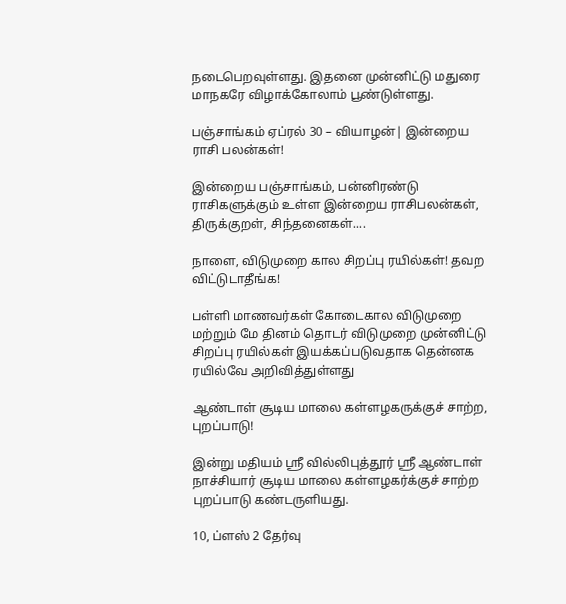நடைபெறவுள்ளது. இதனை முன்னிட்டு மதுரை மாநகரே விழாக்கோலாம் பூண்டுள்ளது.

பஞ்சாங்கம் ஏப்ரல் 30 – வியாழன்| இன்றைய ராசி பலன்கள்!

இன்றைய பஞ்சாங்கம், பன்னிரண்டு ராசிகளுக்கும் உள்ள இன்றைய ராசிபலன்கள், திருக்குறள், சிந்தனைகள்....

நாளை, விடுமுறை கால சிறப்பு ரயில்கள்! தவற விட்டுடாதீங்க!

பள்ளி மாணவர்கள் கோடைகால விடுமுறை மற்றும் மே தினம் தொடர் விடுமுறை முன்னிட்டு சிறப்பு ரயில்கள் இயக்கப்படுவதாக தென்னக ரயில்வே அறிவித்துள்ளது

ஆண்டாள் சூடிய மாலை கள்ளழகருக்குச் சாற்ற, புறப்பாடு!

இன்று மதியம் ஸ்ரீ வில்லிபுத்தூர் ஸ்ரீ ஆண்டாள் நாச்சியார் சூடிய மாலை கள்ளழகர்க்குச் சாற்ற புறப்பாடு கண்டருளியது.

10, ப்ளஸ் 2 தேர்வு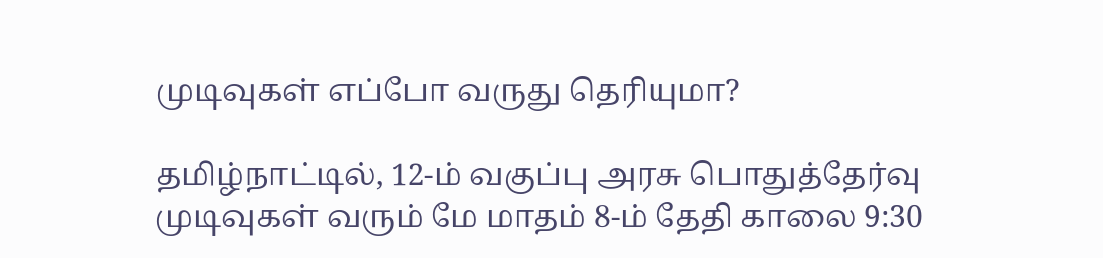முடிவுகள் எப்போ வருது தெரியுமா?

தமிழ்நாட்டில், 12-ம் வகுப்பு அரசு பொதுத்தேர்வு முடிவுகள் வரும் மே மாதம் 8-ம் தேதி காலை 9:30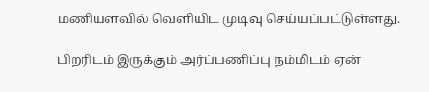மணியளவில் வெளியிட முடிவு செய்யப்பட்டுள்ளது.

பிறரிடம் இருக்கும் அர்ப்பணிப்பு நம்மிடம் ஏன்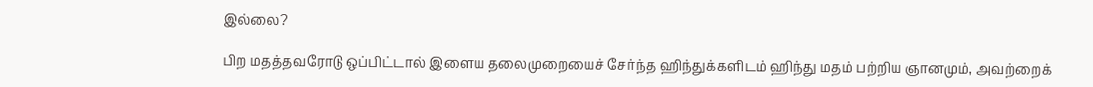இல்லை?

பிற மதத்தவரோடு ஒப்பிட்டால் இளைய தலைமுறையைச் சேர்ந்த ஹிந்துக்களிடம் ஹிந்து மதம் பற்றிய ஞானமும், அவற்றைக்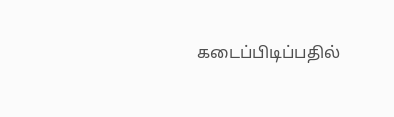கடைப்பிடிப்பதில்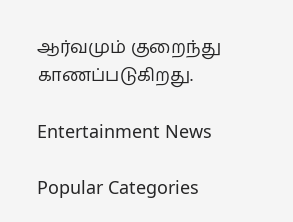ஆர்வமும் குறைந்து காணப்படுகிறது.

Entertainment News

Popular Categories